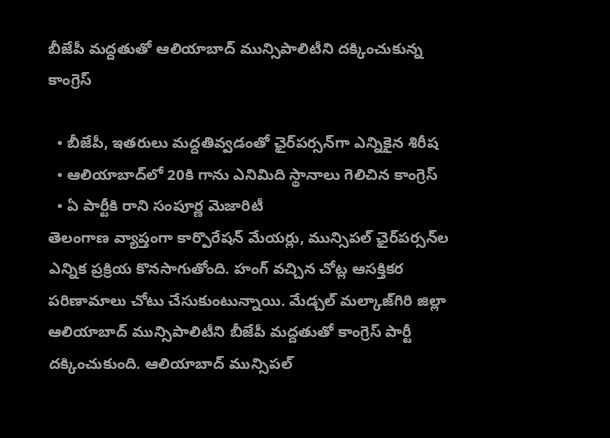బీజేపీ మద్దతుతో ఆలియాబాద్ మున్సిపాలిటీని దక్కించుకున్న కాంగ్రెస్

  • బీజేపీ, ఇతరులు మద్దతివ్వడంతో ఛైర్‌పర్సన్‌గా ఎన్నికైన శిరీష
  • ఆలియాబాద్‌లో 20కి గాను ఎనిమిది స్థానాలు గెలిచిన కాంగ్రెస్
  • ఏ పార్టీకి రాని సంపూర్ణ మెజారిటీ
తెలంగాణ వ్యాప్తంగా కార్పొరేషన్ మేయర్లు, మున్సిపల్ ఛైర్‌పర్సన్‌ల ఎన్నిక ప్రక్రియ కొనసాగుతోంది. హంగ్ వచ్చిన చోట్ల ఆసక్తికర పరిణామాలు చోటు చేసుకుంటున్నాయి. మేడ్చల్ మల్కాజ్‌గిరి జిల్లా ఆలియాబాద్ మున్సిపాలిటీని బీజేపీ మద్దతుతో కాంగ్రెస్ పార్టీ దక్కించుకుంది. ఆలియాబాద్ మున్సిపల్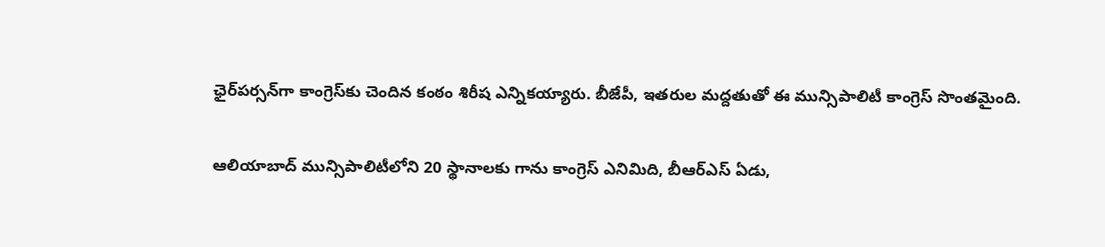ఛైర్‌పర్సన్‌గా కాంగ్రెస్‌కు చెందిన కంఠం శిరీష ఎన్నికయ్యారు. బీజేపీ, ఇతరుల మద్దతుతో ఈ మున్సిపాలిటీ కాంగ్రెస్ సొంతమైంది.

ఆలియాబాద్ మున్సిపాలిటీలోని 20 స్థానాలకు గాను కాంగ్రెస్ ఎనిమిది, బీఆర్ఎస్ ఏడు,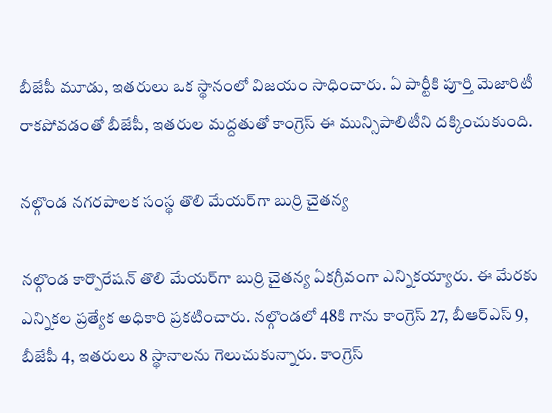బీజేపీ మూడు, ఇతరులు ఒక స్థానంలో విజయం సాధించారు. ఏ పార్టీకి పూర్తి మెజారిటీ రాకపోవడంతో బీజేపీ, ఇతరుల మద్దతుతో కాంగ్రెస్ ఈ మున్సిపాలిటీని దక్కించుకుంది.

నల్గొండ నగరపాలక సంస్థ తొలి మేయర్‌గా బుర్రి చైతన్య

నల్గొండ కార్పొరేషన్ తొలి మేయర్‌గా బుర్రి చైతన్య ఏకగ్రీవంగా ఎన్నికయ్యారు. ఈ మేరకు ఎన్నికల ప్రత్యేక అధికారి ప్రకటించారు. నల్గొండలో 48కి గాను కాంగ్రెస్ 27, బీఆర్ఎస్ 9, బీజేపీ 4, ఇతరులు 8 స్థానాలను గెలుచుకున్నారు. కాంగ్రెస్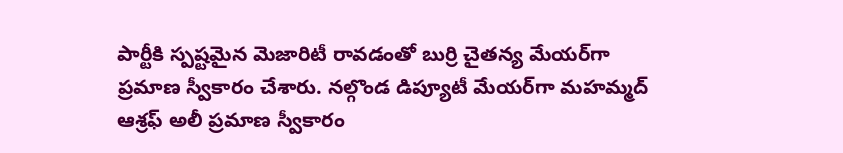పార్టీకి స్పష్టమైన మెజారిటీ రావడంతో బుర్రి చైతన్య మేయర్‌గా ప్రమాణ స్వీకారం చేశారు. నల్గొండ డిప్యూటీ మేయర్‌గా మహమ్మద్ ఆశ్రఫ్ అలీ ప్రమాణ స్వీకారం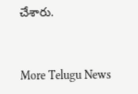చేశారు.


More Telugu News